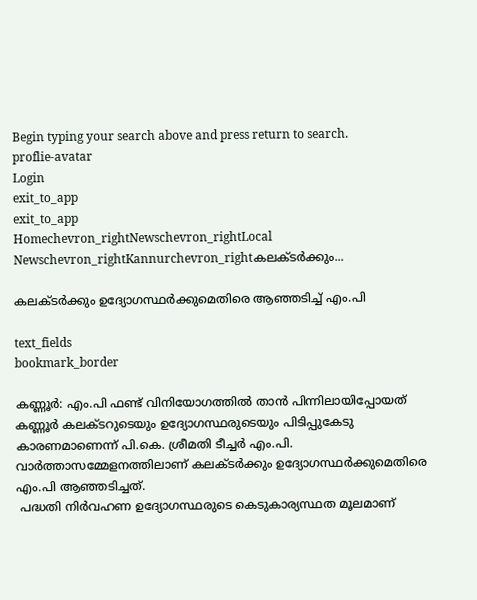Begin typing your search above and press return to search.
proflie-avatar
Login
exit_to_app
exit_to_app
Homechevron_rightNewschevron_rightLocal Newschevron_rightKannurchevron_rightകലക്ടര്‍ക്കും...

കലക്ടര്‍ക്കും ഉദ്യോഗസ്ഥര്‍ക്കുമെതിരെ ആഞ്ഞടിച്ച് എം.പി

text_fields
bookmark_border

കണ്ണൂര്‍: എം.പി ഫണ്ട് വിനിയോഗത്തില്‍ താന്‍ പിന്നിലായിപ്പോയത് കണ്ണൂര്‍ കലക്ടറുടെയും ഉദ്യോഗസ്ഥരുടെയും പിടിപ്പുകേടു കാരണമാണെന്ന് പി.കെ. ശ്രീമതി ടീച്ചര്‍ എം.പി. വാര്‍ത്താസമ്മേളനത്തിലാണ് കലക്ടര്‍ക്കും ഉദ്യോഗസ്ഥര്‍ക്കുമെതിരെ എം.പി ആഞ്ഞടിച്ചത്.
 പദ്ധതി നിര്‍വഹണ ഉദ്യോഗസ്ഥരുടെ കെടുകാര്യസ്ഥത മൂലമാണ്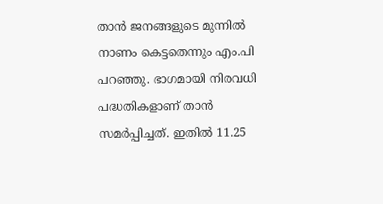താന്‍ ജനങ്ങളുടെ മുന്നില്‍ നാണം കെട്ടതെന്നും എം.പി പറഞ്ഞു. ഭാഗമായി നിരവധി പദ്ധതികളാണ് താന്‍ സമര്‍പ്പിച്ചത്. ഇതില്‍ 11.25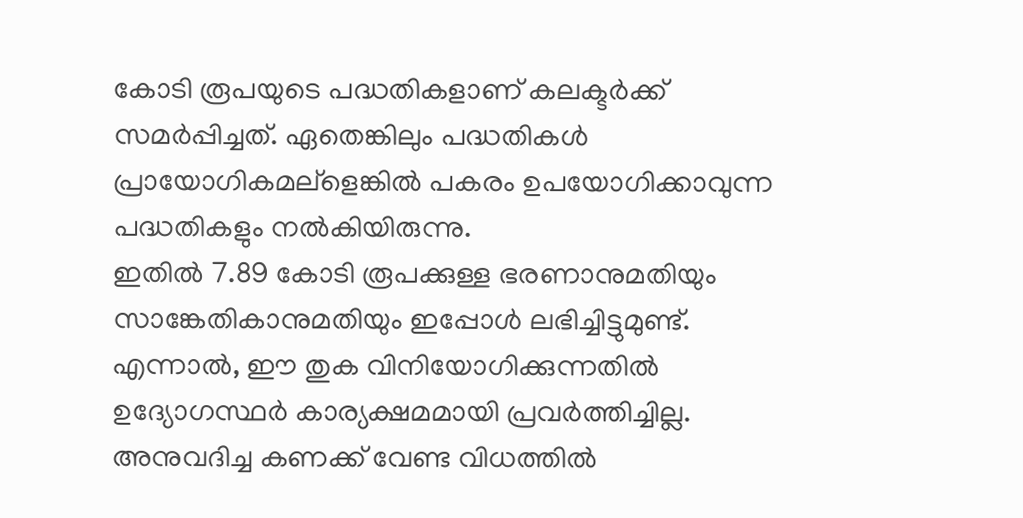കോടി രൂപയുടെ പദ്ധതികളാണ് കലക്ടര്‍ക്ക് സമര്‍പ്പിച്ചത്. ഏതെങ്കിലും പദ്ധതികള്‍ പ്രായോഗികമല്ളെങ്കില്‍ പകരം ഉപയോഗിക്കാവുന്ന പദ്ധതികളും നല്‍കിയിരുന്നു.
ഇതില്‍ 7.89 കോടി രൂപക്കുള്ള ഭരണാനുമതിയും സാങ്കേതികാനുമതിയും ഇപ്പോള്‍ ലഭിച്ചിട്ടുമുണ്ട്. എന്നാല്‍, ഈ തുക വിനിയോഗിക്കുന്നതില്‍ ഉദ്യോഗസ്ഥര്‍ കാര്യക്ഷമമായി പ്രവര്‍ത്തിച്ചില്ല. അനുവദിച്ച കണക്ക് വേണ്ട വിധത്തില്‍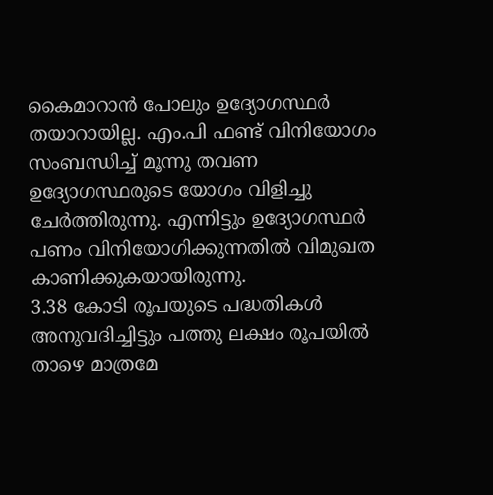കൈമാറാന്‍ പോലും ഉദ്യോഗസ്ഥര്‍ തയാറായില്ല. എം.പി ഫണ്ട് വിനിയോഗം സംബന്ധിച്ച് മൂന്നു തവണ ഉദ്യോഗസ്ഥരുടെ യോഗം വിളിച്ചു ചേര്‍ത്തിരുന്നു. എന്നിട്ടും ഉദ്യോഗസ്ഥര്‍ പണം വിനിയോഗിക്കുന്നതില്‍ വിമുഖത കാണിക്കുകയായിരുന്നു.
3.38 കോടി രൂപയുടെ പദ്ധതികള്‍ അനുവദിച്ചിട്ടും പത്തു ലക്ഷം രൂപയില്‍ താഴെ മാത്രമേ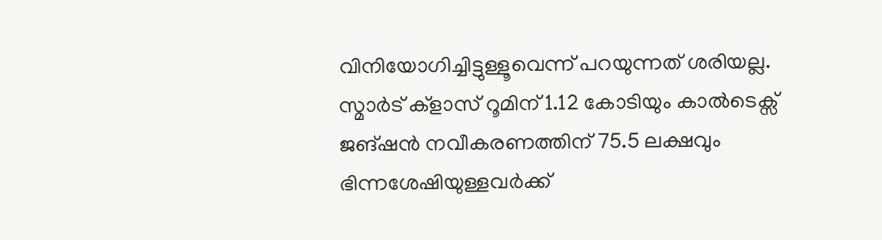വിനിയോഗിച്ചിട്ടുള്ളൂവെന്ന് പറയുന്നത് ശരിയല്ല. സ്മാര്‍ട് ക്ളാസ് റൂമിന് 1.12 കോടിയും കാല്‍ടെക്സ്  ജങ്ഷന്‍ നവീകരണത്തിന് 75.5 ലക്ഷവും ഭിന്നശേഷിയുള്ളവര്‍ക്ക്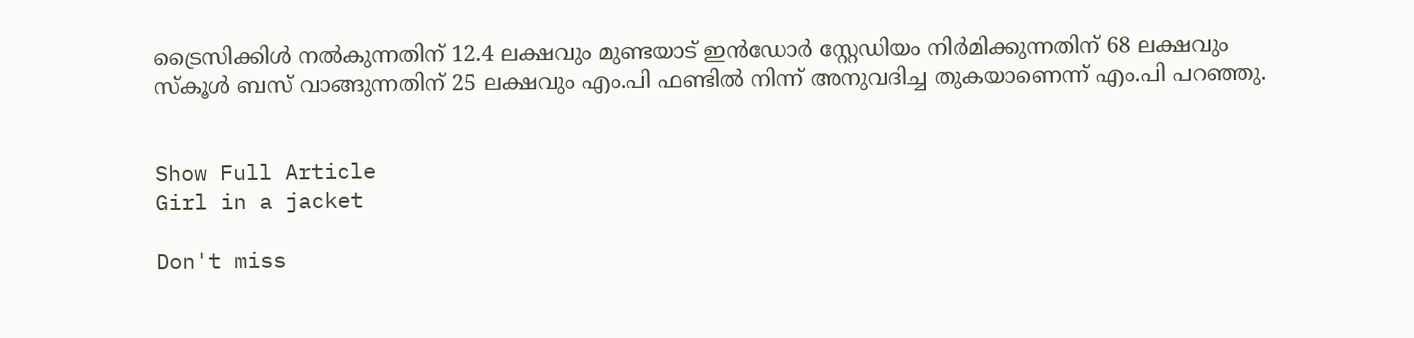ട്രൈസിക്കിള്‍ നല്‍കുന്നതിന് 12.4 ലക്ഷവും മുണ്ടയാട് ഇന്‍ഡോര്‍ സ്റ്റേഡിയം നിര്‍മിക്കുന്നതിന് 68 ലക്ഷവും സ്കൂള്‍ ബസ് വാങ്ങുന്നതിന് 25 ലക്ഷവും എം.പി ഫണ്ടില്‍ നിന്ന് അനുവദിച്ച തുകയാണെന്ന് എം.പി പറഞ്ഞു.


Show Full Article
Girl in a jacket

Don't miss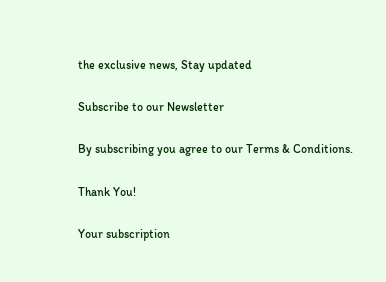the exclusive news, Stay updated

Subscribe to our Newsletter

By subscribing you agree to our Terms & Conditions.

Thank You!

Your subscription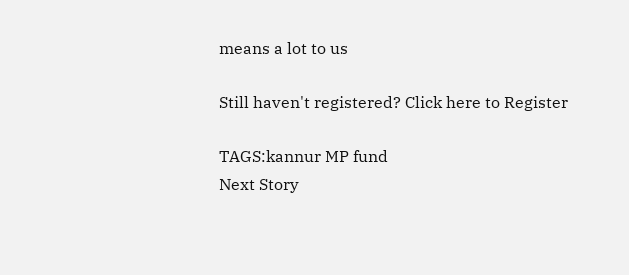means a lot to us

Still haven't registered? Click here to Register

TAGS:kannur MP fund
Next Story